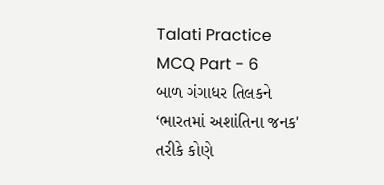Talati Practice MCQ Part - 6
બાળ ગંગાધર તિલકને ‘ભારતમાં અશાંતિના જનક' તરીકે કોણે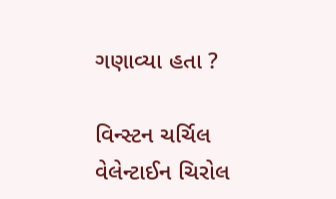ગણાવ્યા હતા ?

વિન્સ્ટન ચર્ચિલ
વેલેન્ટાઈન ચિરોલ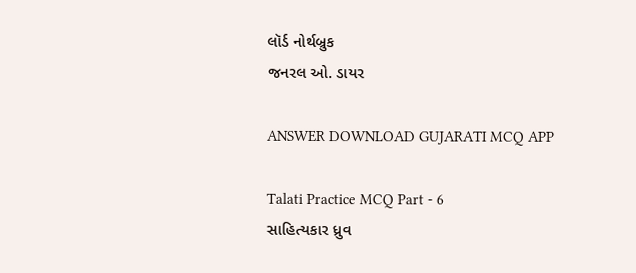લૉર્ડ નોર્થબ્રુક
જનરલ ઓ. ડાયર

ANSWER DOWNLOAD GUJARATI MCQ APP

Talati Practice MCQ Part - 6
સાહિત્યકાર ધ્રુવ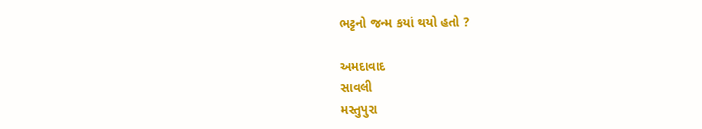ભટ્ટનો જન્મ કયાં થયો હતો ?

અમદાવાદ
સાવલી
મસ્તુપુરા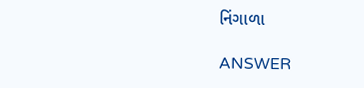નિંગાળા

ANSWER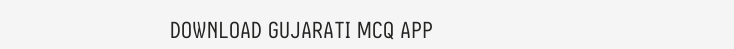DOWNLOAD GUJARATI MCQ APP